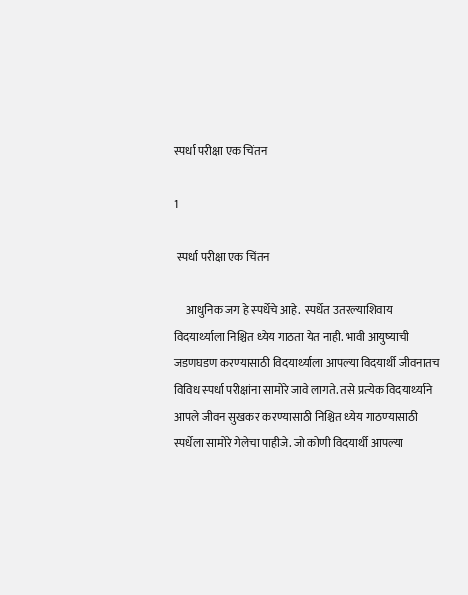स्‍पर्धा परीक्षा एक चिंतन

1

 स्‍पर्धा परीक्षा एक चिंतन

     आधुनिक जग हे स्‍पर्धेचे आहे.  स्‍पर्धेत उतरल्‍याशिवाय विदयार्थ्‍याला निश्चित ध्‍येय गाठता येत नाही. भावी आयुष्‍याची जडणघडण करण्‍यासाठी विदयार्थ्‍याला आपल्‍या विदयार्थी जीवनातच विविध स्‍पर्धा परीक्षांना सामोरे जावे लागते. तसे प्रत्‍येक विदयार्थ्‍याने आपले जीवन सुखकर करण्‍यासाठी निश्चित ध्‍येय गाठण्‍यासाठी स्‍पर्धेला सामोरे गेलेचा पाहीजे. जो कोणी विदयार्थी आपल्‍या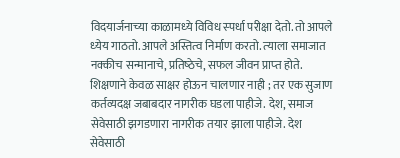विदयार्जनाच्‍या काळामध्‍ये विविध स्‍पर्धा परीक्षा देतो. तो आपले ध्‍येय गाठतो. आपले अस्तित्‍व निर्माण करतो. त्‍याला समाजात नक्‍कीच सन्‍मानाचे, प्रतिष्‍ठेचे, सफल जीवन प्राप्‍त होते.
शिक्षणाने केवळ साक्षर होऊन चालणार नाही ; तर एक सुजाण कर्तव्‍यदक्ष जबाबदार नागरीक घडला पाहीजे. देश, समाज सेवेसाठी झगडणारा नागरीक तयार झाला पाहीजे. देश सेवेसाठी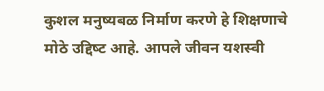कुशल मनुष्‍यबळ निर्माण करणे हे शिक्षणाचे मोठे उद्दिष्‍ट आहे. आपले जीवन यशस्‍वी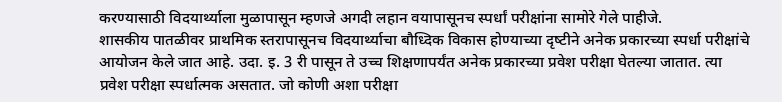करण्‍यासाठी विदयार्थ्‍याला मुळापासून म्‍हणजे अगदी लहान वयापासूनच स्‍पर्धां परीक्षांना सामोरे गेले पाहीजे.
शासकीय पातळीवर प्राथमिक स्‍तरापासूनच विदयार्थ्‍याचा बौध्दिक विकास होण्‍याच्‍या दृष्‍टीने अनेक प्रकारच्‍या स्‍पर्धा परीक्षांचे आयोजन केले जात आहे. उदा. इ. 3 री पासून ते उच्‍च शिक्षणापर्यंत अनेक प्रकारच्‍या प्रवेश परीक्षा घेतल्‍या जातात. त्‍या प्रवेश परीक्षा स्‍पर्धात्‍मक असतात. जो कोणी अशा परीक्षा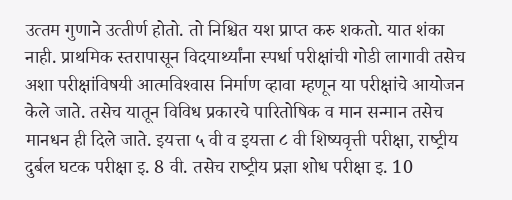उत्‍तम गुणाने उत्‍तीर्ण होतो. तो निश्चित यश प्राप्‍त करु शकतो. यात शंका नाही. प्राथमिक स्‍तरापासून विदयार्थ्‍यांना स्‍पर्धा परीक्षांची गोडी लागावी तसेच अशा परीक्षांविषयी आत्‍मविश्‍वास निर्माण व्‍हावा म्‍हणून या परीक्षांचे आयोजन केले जाते. तसेच यातून विविध प्रकारचे पारितोषिक व मान सन्‍मान तसेच मानधन ही दिले जाते. इयत्ता ५ वी व इयत्ता ८ वी शिष्यवृत्ती परीक्षा, राष्‍ट्रीय दुर्बल घटक परीक्षा इ. 8 वी. तसेच राष्‍ट्रीय प्रज्ञा शोध परीक्षा इ. 10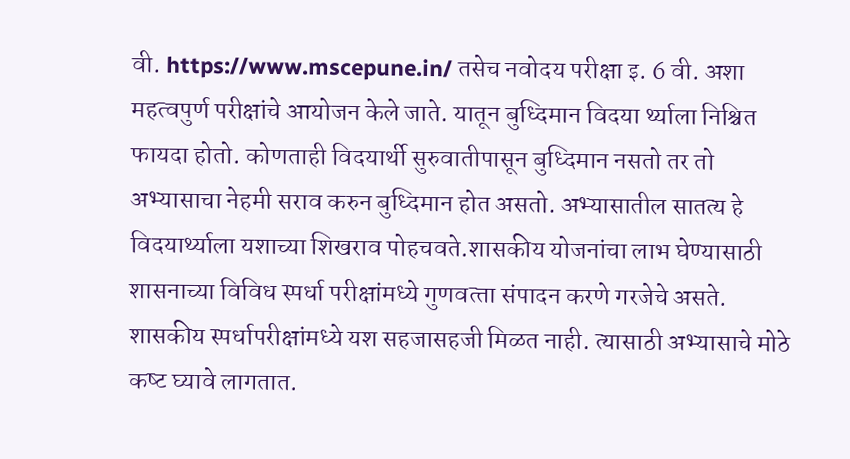वी. https://www.mscepune.in/ तसेच नवोदय परीक्षा इ. 6 वी. अशा महत्‍वपुर्ण परीक्षांचे आयोजन केले जाते. यातून बुध्दिमान विदया र्थ्‍याला निश्चित फायदा होतो. कोणताही विदयार्थी सुरुवातीपासून बुध्दिमान नसतो तर तो अभ्‍यासाचा नेहमी सराव करुन बुध्दिमान होत असतो. अभ्‍यासातील सातत्‍य हे विदयार्थ्‍याला यशाच्‍या शिखराव पोहचवते.शासकीय योजनांचा लाभ घेण्‍यासाठी शासनाच्‍या विविध स्‍पर्धा परीक्षांमध्‍ये गुणवत्‍ता संपादन करणे गरजेचे असते. शासकीय स्‍पर्धापरीक्षांमध्‍ये यश सहजासहजी मिळत नाही. त्‍यासाठी अभ्‍यासाचे मोठे कष्‍ट घ्‍यावे लागतात.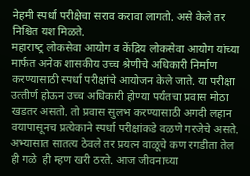नेहमी स्‍पर्धा परीक्षेचा सराव करावा लागतो. असे केले तर निश्चित यश मिळते.
महाराष्‍ट्र लोकसेवा आयोग व केंद्रिय लोकसेवा आयोग यांच्‍या मार्फत अनेक शासकीय उच्‍च श्रेणीचे अधिकारी निर्माण करण्‍यासाठी स्‍पर्धा परीक्षांचे आयोजन केले जाते. या परीक्षा उत्‍तीर्ण होऊन उच्‍च अधिकारी होण्‍या पर्यंतचा प्रवास मोठा खडतर असतो. तो प्रवास सुलभ करण्‍यासाठी अगदी लहान वयापासूनच प्रत्‍येकाने स्‍पर्धा परीक्षांकडे वळणे गरजेचे असते. अभ्‍यासात सातत्‍य ठेवले तर प्रयत्‍न वाळूचे कण रगडीता तेल ही गळे  ही म्‍हण खरी ठरते. आज जीवनाच्‍या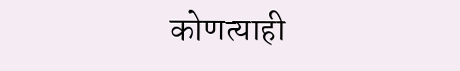कोणत्‍याही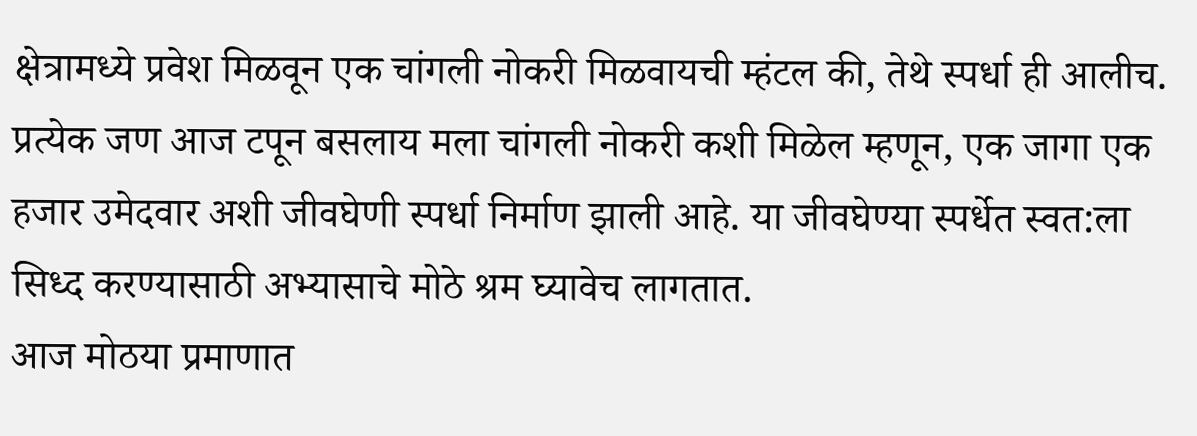क्षेत्रामध्‍ये प्रवेश मिळवून एक चांगली नोकरी मिळवायची म्‍हंटल की, तेथे स्‍पर्धा ही आलीच. प्रत्‍येक जण आज टपून बसलाय मला चांगली नोकरी कशी मिळेल म्‍हणून, एक जागा एक हजार उमेदवार अशी जीवघेणी स्‍पर्धा निर्माण झाली आहे. या जीवघेण्‍या स्‍पर्धेत स्‍वत:ला सिध्‍द करण्‍यासाठी अभ्‍यासाचे मोठे श्रम घ्‍यावेच लागतात.
आज मोठया प्रमाणात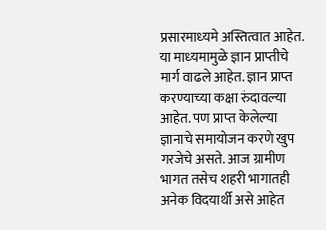प्रसारमाध्‍यमे अस्तित्‍वात आहेत. या माध्‍यमामुळे ज्ञान प्राप्‍तीचे मार्ग वाढले आहेत. ज्ञान प्राप्‍त करण्‍याच्‍या कक्षा रुंदावल्‍या आहेत. पण प्राप्‍त केलेल्‍या ज्ञानाचे समायोजन करणे खुप गरजेचे असते. आज ग्रामीण भागत तसेच शहरी भागातही अनेक विदयार्थी असे आहेत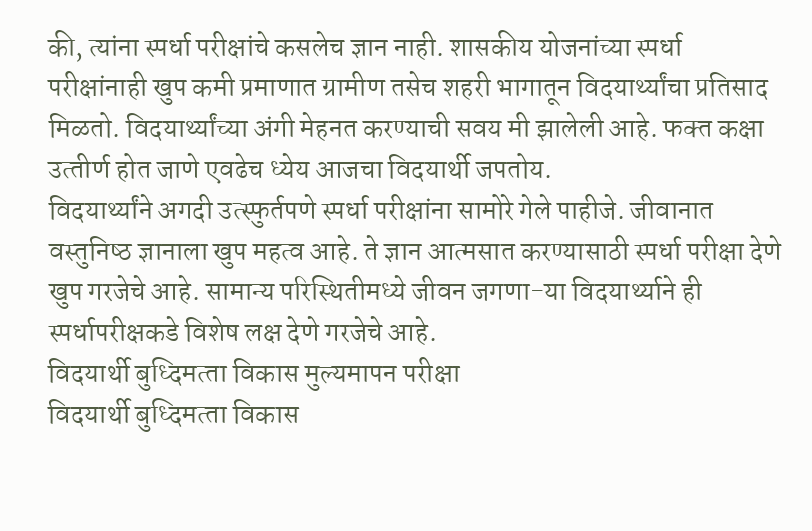की, त्‍यांना स्‍पर्धा परीक्षांचे कसलेच ज्ञान नाही. शासकीय योजनांच्‍या स्‍पर्धा परीक्षांनाही खुप कमी प्रमाणात ग्रामीण तसेच शहरी भागातून विदयार्थ्‍यांचा प्रतिसाद मिळतो. विदयार्थ्‍यांच्‍या अंगी मेहनत करण्‍याची सवय मी झालेली आहे. फक्‍त कक्षा उत्‍तीर्ण होत जाणे एवढेच ध्‍येय आजचा विदयार्थी जपतोय.
विदयार्थ्‍यांने अगदी उत्‍स्‍फुर्तपणे स्‍पर्धा परीक्षांना सामोरे गेले पाहीजे. जीवानात वस्‍तुनिष्‍ठ ज्ञानाला खुप महत्‍व आहे. ते ज्ञान आत्‍मसात करण्‍यासाठी स्‍पर्धा परीक्षा देणे खुप गरजेचे आहे. सामान्‍य परिस्थितीमध्‍ये जीवन जगणा-या विदयार्थ्‍याने ही स्‍पर्धापरीक्षकडे विशेष लक्ष देणे गरजेचे आहे.
विदयार्थी बुध्दिमत्‍ता विकास मुल्‍यमापन परीक्षा
विदयार्थी बुध्दिमत्‍ता विकास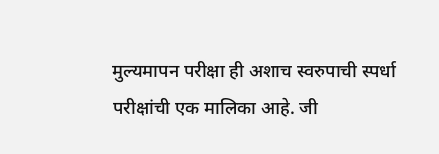मुल्‍यमापन परीक्षा ही अशाच स्‍वरुपाची स्‍पर्धा परीक्षांची एक मालिका आहे. जी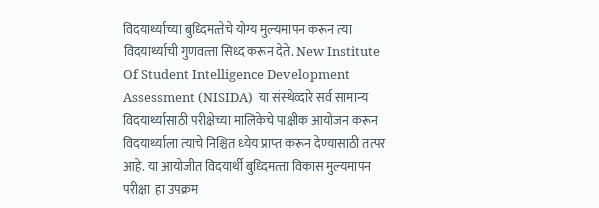विदयार्थ्‍याच्‍या बुध्दिमत्‍तेचे योग्‍य मुल्‍यमापन करून त्‍या विदयार्थ्‍याची गुणवत्‍ता सिध्‍द करून देते. New Institute Of Student Intelligence Development Assessment (NISIDA)  या संस्‍थेव्‍दारे सर्व सामान्‍य विदयार्थ्‍यासाठी परीक्षेच्‍या मालिकेचे पाक्षीक आयोजन करून विदयार्थ्‍याला त्‍याचे निश्चित ध्‍येय प्राप्‍त करून देण्‍यासाठी तत्‍पर आहे. या आयोजीत विदयार्थी बुध्दिमत्‍ता विकास मुल्‍यमापन परीक्षा  हा उपक्रम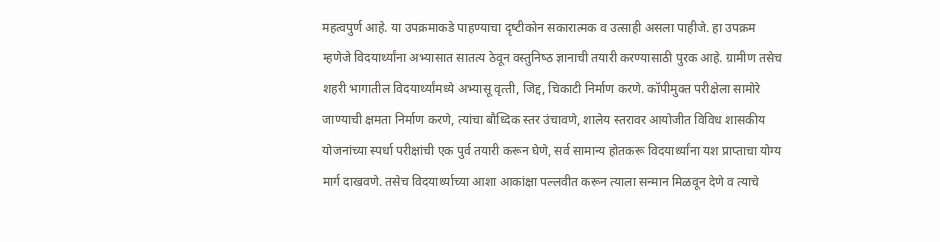महत्‍वपुर्ण आहे. या उपक्रमाकडे पाहण्‍याचा दृष्‍टीकोन सकारात्‍मक व उत्‍साही असला पाहीजे. हा उपक्रम म्‍हणेजे विदयार्थ्‍यांना अभ्‍यासात सातत्‍य ठेवून वस्‍तुनिष्‍ठ ज्ञानाची तयारी करण्‍यासाठी पुरक आहे. ग्रामीण तसेच शहरी भागातील विदयार्थ्‍यांमध्‍ये अभ्‍यासू वृत्‍ती, जिद्द, चिकाटी निर्माण करणे. कॉपीमुक्‍त परीक्षेला सामोरे जाण्‍याची क्षमता निर्माण करणे, त्‍यांचा बौध्दिक स्‍तर उंचावणे, शालेय स्‍तरावर आयोजीत विविध शासकीय योजनांच्‍या स्‍पर्धा परीक्षांची एक पुर्व तयारी करून घेणे, सर्व सामान्‍य होतकरू विदयार्थ्‍यांना यश प्राप्‍ताचा योग्‍य मार्ग दाखवणे. तसेच विदयार्थ्‍याच्‍या आशा आकांक्षा पल्‍लवीत करून त्‍याला सन्‍मान मिळवून देणे व त्‍याचे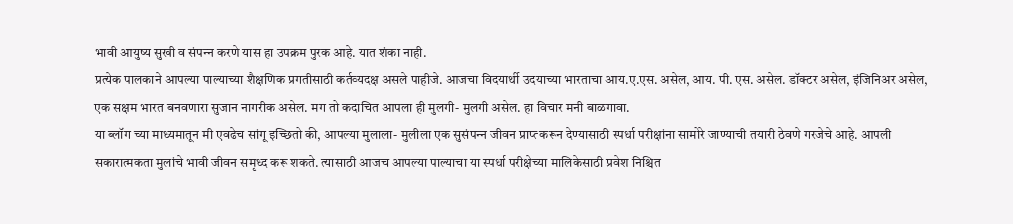भावी आयुष्‍य सुखी व संपन्‍न करणे यास हा उपक्रम पुरक आहे. यात शंका नाही.
प्रत्‍येक पालकाने आपल्‍या पाल्‍याच्‍या शैक्षणिक प्रगतीसाठी कर्तव्‍यदक्ष असले पाहीजे. आजचा विदयार्थी उदयाच्‍या भारताचा आय.ए.एस. असेल, आय. पी. एस. असेल. डॉक्‍टर असेल, इंजिनिअर असेल, एक सक्षम भारत बनवणारा सुजान नागरीक असेल. मग तो कदाचित आपला ही मुलगी- मुलगी असेल. हा विचार मनी बाळगावा.
या ब्‍लॉग च्‍या माध्‍यमातून मी एवढेच सांगू इच्छितो की, आपल्‍या मुलाला- मुलीला एक सुसंपन्‍न जीवन प्राप्‍त्‍ करून देण्‍यासाठी स्‍पर्धा परीक्षांना सामोरे जाण्‍याची तयारी ठेवणे गरजेचे आहे. आपली सकारात्‍मकता मुलांचे भावी जीवन समृध्‍द करू शकते. त्‍यासाठी आजच आपल्‍या पाल्‍याचा या स्‍पर्धा परीक्षेच्‍या मालिकेसाठी प्रवेश निश्चित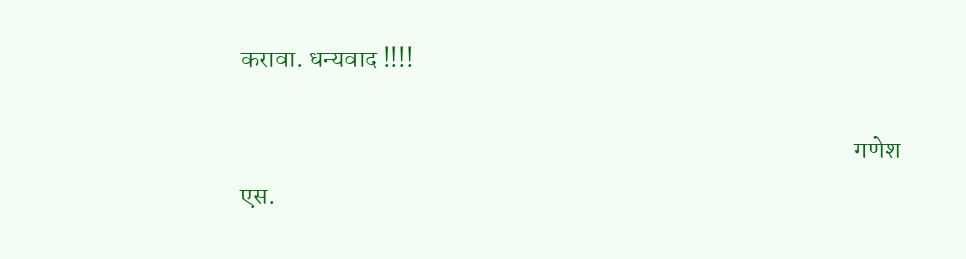करावा. धन्‍यवाद !!!!

                                                                                                                         गणेश एस.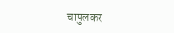चापुलकर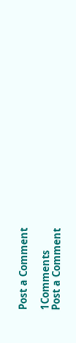Post a Comment

1Comments
Post a Comment